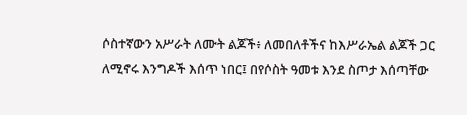ሶስተኛውን አሥራት ለሙት ልጆች፥ ለመበለቶችና ከእሥራኤል ልጆች ጋር ለሚኖሩ እንግዶች እሰጥ ነበር፤ በየሶስት ዓመቱ እንደ ስጦታ እሰጣቸው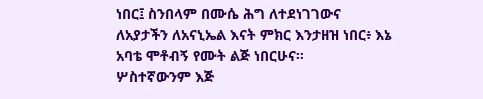ነበር፤ ስንበላም በሙሴ ሕግ ለተደነገገውና ለአያታችን ለአናኒኤል እናት ምክር እንታዘዝ ነበር፥ እኔ አባቴ ሞቶብኝ የሙት ልጅ ነበርሁና።
ሦስተኛውንም እጅ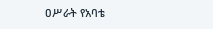ዐሥራት የአባቴ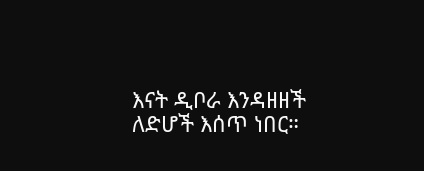እናት ዲቦራ እንዳዘዘች ለድሆች እሰጥ ነበር።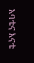አባቴና እናቴ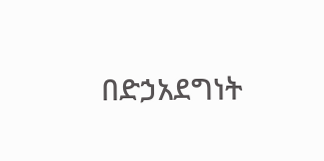በድኃአደግነት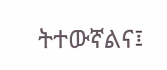ትተውኛልና፤